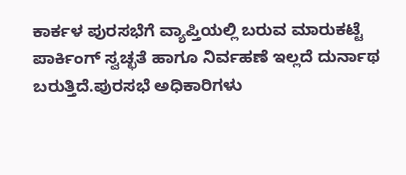ಕಾರ್ಕಳ ಪುರಸಭೆಗೆ ವ್ಯಾಪ್ತಿಯಲ್ಲಿ ಬರುವ ಮಾರುಕಟ್ಟೆ ಪಾರ್ಕಿಂಗ್ ಸ್ವಚ್ಛತೆ ಹಾಗೂ ನಿರ್ವಹಣೆ ಇಲ್ಲದೆ ದುರ್ನಾಥ ಬರುತ್ತಿದೆ.ಪುರಸಭೆ ಅಧಿಕಾರಿಗಳು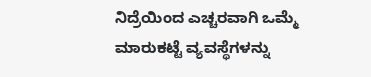ನಿದ್ರೆಯಿಂದ ಎಚ್ಚರವಾಗಿ ಒಮ್ಮೆ ಮಾರುಕಟ್ಟೆ ವ್ಯವಸ್ಥೆಗಳನ್ನು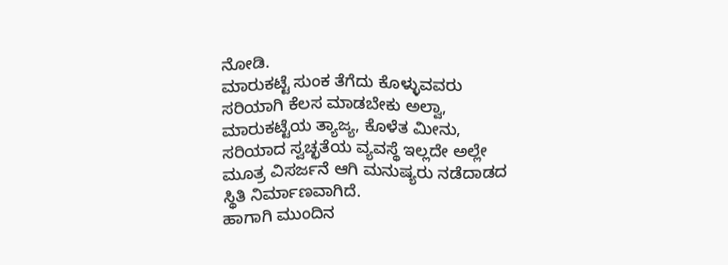ನೋಡಿ.
ಮಾರುಕಟ್ಟೆ ಸುಂಕ ತೆಗೆದು ಕೊಳ್ಳುವವರು ಸರಿಯಾಗಿ ಕೆಲಸ ಮಾಡಬೇಕು ಅಲ್ವಾ, ಮಾರುಕಟ್ಟೆಯ ತ್ಯಾಜ್ಯ, ಕೊಳೆತ ಮೀನು, ಸರಿಯಾದ ಸ್ವಚ್ಛತೆಯ ವ್ಯವಸ್ಥೆ ಇಲ್ಲದೇ ಅಲ್ಲೇ ಮೂತ್ರ ವಿಸರ್ಜನೆ ಆಗಿ ಮನುಷ್ಯರು ನಡೆದಾಡದ ಸ್ಥಿತಿ ನಿರ್ಮಾಣವಾಗಿದೆ.
ಹಾಗಾಗಿ ಮುಂದಿನ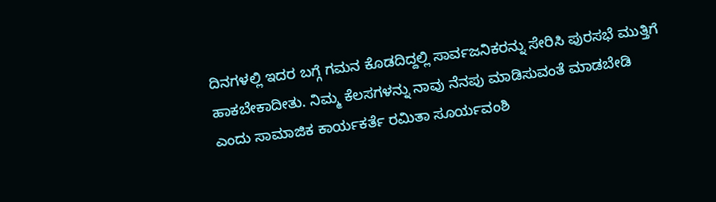ದಿನಗಳಲ್ಲಿ ಇದರ ಬಗ್ಗೆ ಗಮನ ಕೊಡದಿದ್ದಲ್ಲಿ ಸಾರ್ವಜನಿಕರನ್ನು ಸೇರಿಸಿ ಪುರಸಭೆ ಮುತ್ತಿಗೆ ಹಾಕಬೇಕಾದೀತು. ನಿಮ್ಮ ಕೆಲಸಗಳನ್ನು ನಾವು ನೆನಪು ಮಾಡಿಸುವಂತೆ ಮಾಡಬೇಡಿ ಎಂದು ಸಾಮಾಜಿಕ ಕಾರ್ಯಕರ್ತೆ ರಮಿತಾ ಸೂರ್ಯವಂಶಿ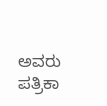ಅವರು ಪತ್ರಿಕಾ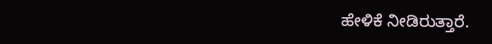ಹೇಳಿಕೆ ನೀಡಿರುತ್ತಾರೆ.